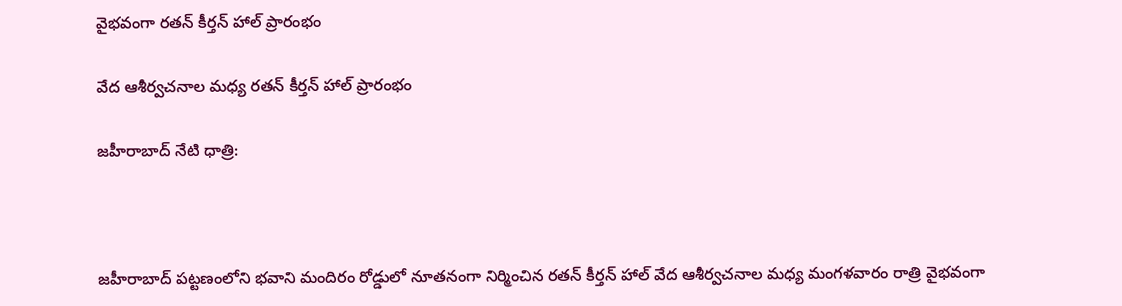వైభవంగా రతన్ కీర్తన్ హాల్ ప్రారంభం

వేద ఆశీర్వచనాల మధ్య రతన్ కీర్తన్ హాల్ ప్రారంభం

జహీరాబాద్ నేటి ధాత్రి:



జహీరాబాద్ పట్టణంలోని భవాని మందిరం రోడ్డులో నూతనంగా నిర్మించిన రతన్ కీర్తన్ హాల్ వేద ఆశీర్వచనాల మధ్య మంగళవారం రాత్రి వైభవంగా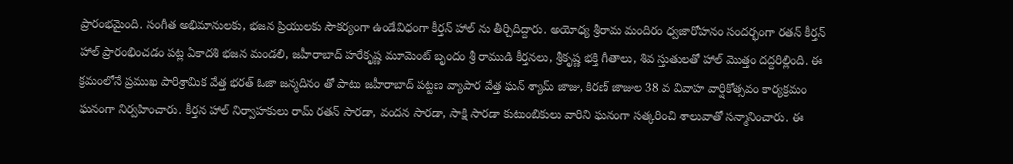ప్రారంభమైంది. సంగీత అభిమానులకు, భజన ప్రియులకు సౌకర్యంగా ఉండేవిధంగా కీర్తన్ హాల్ ను తీర్చిదిద్దారు. అయోధ్య శ్రీరామ మందిరం ధ్వజారోహనం సందర్భంగా రతన్ కీర్తన్ హాల్ ప్రారంభించడం పట్ల ఏకాదశి భజన మండలి, జహీరాబాద్ హరేకృష్ణ మూమెంట్ బృందం శ్రీ రాముడి కీర్తనలు, శ్రీకృష్ణ భక్తి గీతాలు, శివ స్తుతులతో హాల్ మొత్తం దద్దరిల్లింది. ఈ క్రమంలోనే ప్రముఖ పారిశ్రామిక వేత్త భరత్ ఓజా జన్మదినం తో పాటు జహీరాబాద్ పట్టణ వ్యాపార వేత్త ఘన్ శ్యామ్ జాజు, కిరణ్ జాజుల 38 వ వివాహ వార్షికోత్సవం కార్యక్రమం ఘనంగా నిర్వహించారు. కీర్తన హాల్ నిర్వాహకులు రామ్ రతన్ సారడా, వందన సారడా, సాక్షి సారడా కుటుంబికులు వారిని ఘనంగా సత్కరించి శాలువాతో సన్మానించారు. ఈ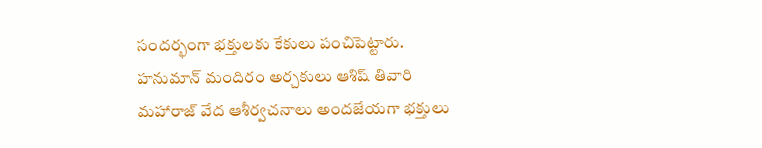సందర్భంగా భక్తులకు కేకులు పంచిపెట్టారు. హనుమాన్ మందిరం అర్చకులు ఆశిష్ తివారి మహారాజ్ వేద ఆశీర్వచనాలు అందజేయగా భక్తులు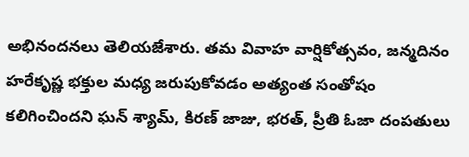అభినందనలు తెలియజేశారు. తమ వివాహ వార్షికోత్సవం, జన్మదినం హరేకృష్ణ భక్తుల మధ్య జరుపుకోవడం అత్యంత సంతోషం కలిగించిందని ఘన్ శ్యామ్, కిరణ్ జాజు, భరత్, ప్రీతి ఓజా దంపతులు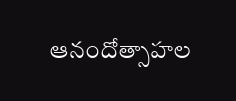ఆనందోత్సాహల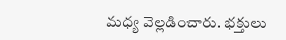మధ్య వెల్లడించారు. భక్తులు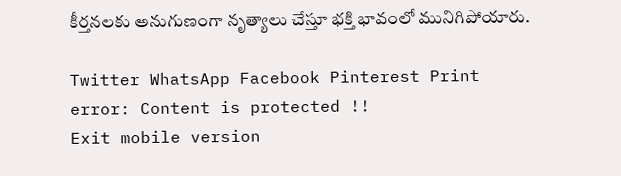కీర్తనలకు అనుగుణంగా నృత్యాలు చేస్తూ భక్తి భావంలో మునిగిపోయారు.

Twitter WhatsApp Facebook Pinterest Print
error: Content is protected !!
Exit mobile version